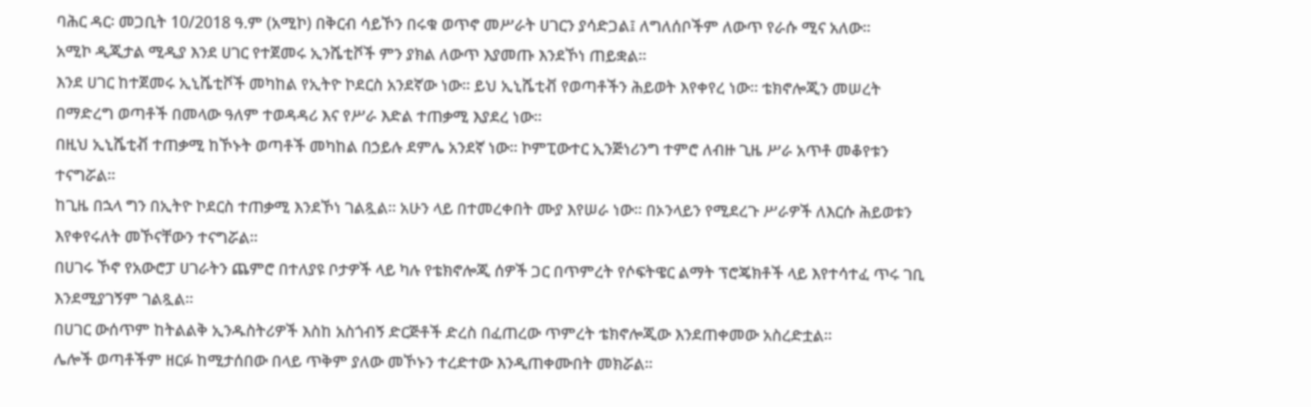ባሕር ዳር፡ መጋቢት 10/2018 ዓ.ም (አሚኮ) በቅርብ ሳይኾን በሩቁ ወጥኖ መሥራት ሀገርን ያሳድጋል፤ ለግለሰቦችም ለውጥ የራሱ ሚና አለው።
አሚኮ ዲጂታል ሚዲያ እንደ ሀገር የተጀመሩ ኢንሼቲቮች ምን ያክል ለውጥ እያመጡ እንደኾነ ጠይቋል።
እንደ ሀገር ከተጀመሩ ኢኒሼቲቮች መካከል የኢትዮ ኮደርስ አንደኛው ነው። ይህ ኢኒሼቲቭ የወጣቶችን ሕይወት እየቀየረ ነው። ቴክኖሎጂን መሠረት በማድረግ ወጣቶች በመላው ዓለም ተወዳዳሪ እና የሥራ እድል ተጠቃሚ እያደረ ነው።
በዚህ ኢኒሼቲቭ ተጠቃሚ ከኾኑት ወጣቶች መካከል በኃይሉ ደምሌ አንደኛ ነው። ኮምፒውተር ኢንጅነሪንግ ተምሮ ለብዙ ጊዜ ሥራ አጥቶ መቆየቱን ተናግሯል።
ከጊዜ በኋላ ግን በኢትዮ ኮደርስ ተጠቃሚ እንደኾነ ገልጿል። አሁን ላይ በተመረቀበት ሙያ እየሠራ ነው። በኦንላይን የሚደረጉ ሥራዎች ለእርሱ ሕይወቱን እየቀየሩለት መኾናቸውን ተናግሯል።
በሀገሩ ኾኖ የአውሮፓ ሀገራትን ጨምሮ በተለያዩ ቦታዎች ላይ ካሉ የቴክኖሎጂ ሰዎች ጋር በጥምረት የሶፍትዌር ልማት ፕሮጄክቶች ላይ እየተሳተፈ ጥሩ ገቢ እንደሚያገኝም ገልጿል።
በሀገር ውሰጥም ከትልልቅ ኢንዱስትሪዎች እስከ አስጎብኝ ድርጅቶች ድረስ በፈጠረው ጥምረት ቴክኖሎጂው እንደጠቀመው አስረድቷል።
ሌሎች ወጣቶችም ዘርፉ ከሚታሰበው በላይ ጥቅም ያለው መኾኑን ተረድተው እንዲጠቀሙበት መክሯል።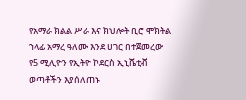የአማራ ክልል ሥራ እና ክህሎት ቢሮ ሞክትል ኀላፊ አማረ ዓለሙ እንደ ሀገር በተጀመረው የ5 ሚሊዮን የኢትዮ ኮደርስ ኢኒሼቲቭ ወጣቶችን እያሰለጠኑ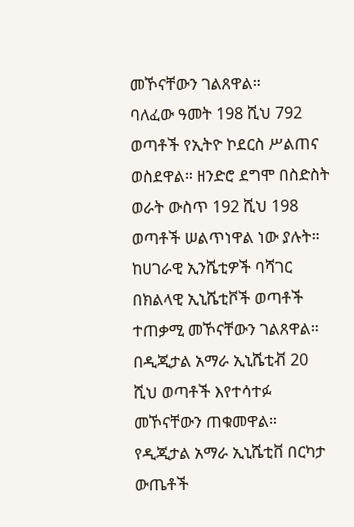መኾናቸውን ገልጸዋል።
ባለፈው ዓመት 198 ሺህ 792 ወጣቶች የኢትዮ ኮደርስ ሥልጠና ወስደዋል። ዘንድሮ ደግሞ በስድስት ወራት ውስጥ 192 ሺህ 198 ወጣቶች ሠልጥነዋል ነው ያሉት።
ከሀገራዊ ኢንሼቲዎች ባሻገር በክልላዊ ኢኒሼቲቮች ወጣቶች ተጠቃሚ መኾናቸውን ገልጸዋል። በዲጂታል አማራ ኢኒሼቲቭ 20 ሺህ ወጣቶች እየተሳተፉ መኾናቸውን ጠቁመዋል።
የዲጂታል አማራ ኢኒሼቲቨ በርካታ ውጤቶች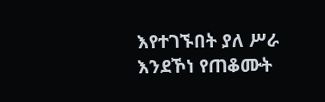እየተገኙበት ያለ ሥራ እንደኾነ የጠቆሙት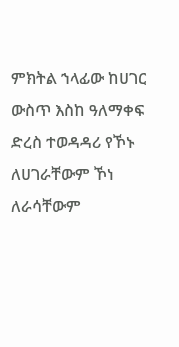ምክትል ኀላፊው ከሀገር ውስጥ እስከ ዓለማቀፍ ድረስ ተወዳዳሪ የኾኑ ለሀገራቸውም ኾነ ለራሳቸውም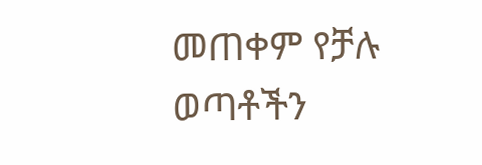መጠቀም የቻሉ ወጣቶችን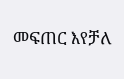መፍጠር እየቻለ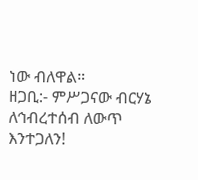ነው ብለዋል።
ዘጋቢ:- ምሥጋናው ብርሃኔ
ለኅብረተሰብ ለውጥ እንተጋለን!